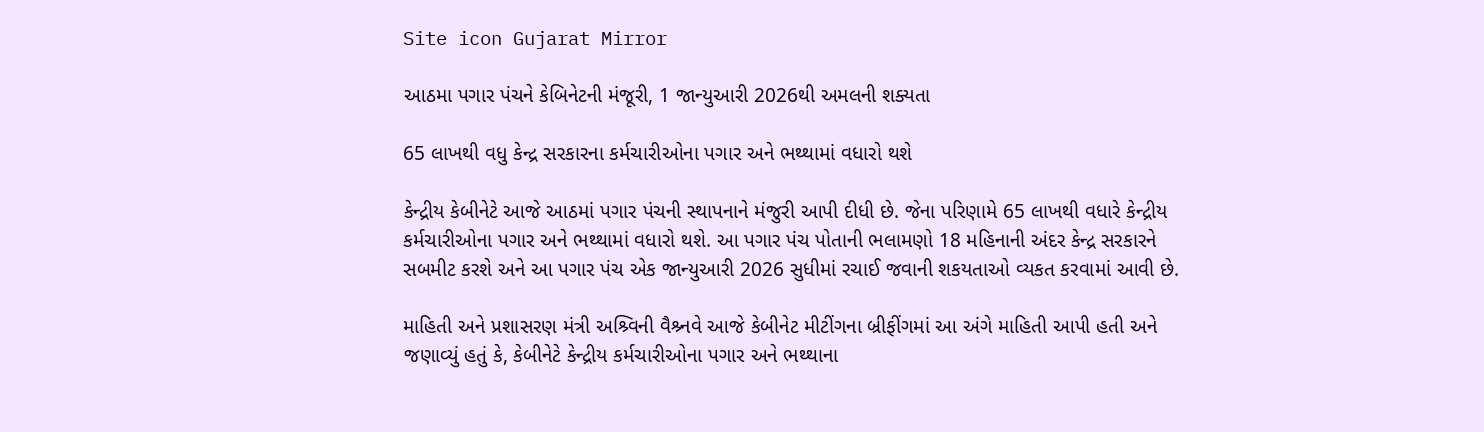Site icon Gujarat Mirror

આઠમા પગાર પંચને કેબિનેટની મંજૂરી, 1 જાન્યુઆરી 2026થી અમલની શક્યતા

65 લાખથી વધુ કેન્દ્ર સરકારના કર્મચારીઓના પગાર અને ભથ્થામાં વધારો થશે

કેન્દ્રીય કેબીનેટે આજે આઠમાં પગાર પંચની સ્થાપનાને મંજુરી આપી દીધી છે. જેના પરિણામે 65 લાખથી વધારે કેન્દ્રીય કર્મચારીઓના પગાર અને ભથ્થામાં વધારો થશે. આ પગાર પંચ પોતાની ભલામણો 18 મહિનાની અંદર કેન્દ્ર સરકારને સબમીટ કરશે અને આ પગાર પંચ એક જાન્યુઆરી 2026 સુધીમાં રચાઈ જવાની શકયતાઓ વ્યકત કરવામાં આવી છે.

માહિતી અને પ્રશાસરણ મંત્રી અશ્ર્વિની વૈશ્ર્નવે આજે કેબીનેટ મીટીંગના બ્રીફીંગમાં આ અંગે માહિતી આપી હતી અને જણાવ્યું હતું કે, કેબીનેટે કેન્દ્રીય કર્મચારીઓના પગાર અને ભથ્થાના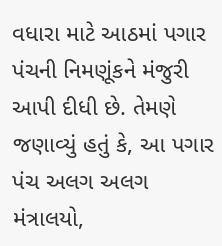વધારા માટે આઠમાં પગાર પંચની નિમણૂંકને મંજુરી આપી દીધી છે. તેમણે જણાવ્યું હતું કે, આ પગાર પંચ અલગ અલગ મંત્રાલયો,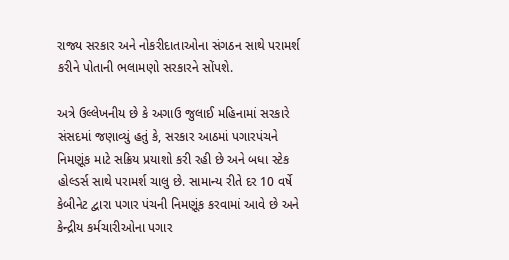રાજ્ય સરકાર અને નોકરીદાતાઓના સંગઠન સાથે પરામર્શ કરીને પોતાની ભલામણો સરકારને સોંપશે.

અત્રે ઉલ્લેખનીય છે કે અગાઉ જુલાઈ મહિનામાં સરકારે સંસદમાં જણાવ્યું હતું કે, સરકાર આઠમાં પગારપંચને નિમણૂંક માટે સક્રિય પ્રયાશો કરી રહી છે અને બધા સ્ટેક હોલ્ડર્સ સાથે પરામર્શ ચાલુ છે. સામાન્ય રીતે દર 10 વર્ષે કેબીનેટ દ્વારા પગાર પંચની નિમણૂંક કરવામાં આવે છે અને કેન્દ્રીય કર્મચારીઓના પગાર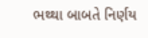ભથ્થા બાબતે નિર્ણય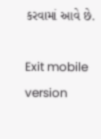કરવામાં આવે છે.

Exit mobile version